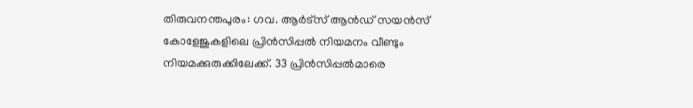തിരുവനന്തപുരം: ഗവ. ആർട്സ് ആൻഡ് സയൻസ് കോളേജുകളിലെ പ്രിൻസിപ്പൽ നിയമനം വീണ്ടും നിയമക്കുരുക്കിലേക്ക്. 33 പ്രിൻസിപ്പൽമാരെ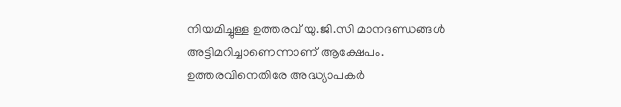നിയമിച്ചുള്ള ഉത്തരവ് യു.ജി.സി മാനദണ്ഡങ്ങൾ അട്ടിമറിച്ചാണെന്നാണ് ആക്ഷേപം.
ഉത്തരവിനെതിരേ അദ്ധ്യാപകർ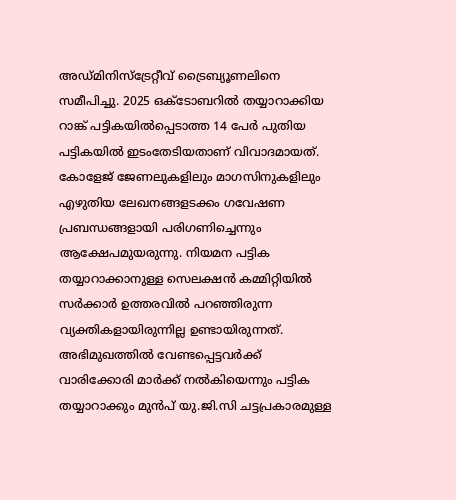അഡ്മിനിസ്ട്രേറ്റീവ് ട്രൈബ്യൂണലിനെ സമീപിച്ചു. 2025 ഒക്ടോബറിൽ തയ്യാറാക്കിയ റാങ്ക് പട്ടികയിൽപ്പെടാത്ത 14 പേർ പുതിയ പട്ടികയിൽ ഇടംതേടിയതാണ് വിവാദമായത്. കോളേജ് ജേണലുകളിലും മാഗസിനുകളിലും എഴുതിയ ലേഖനങ്ങളടക്കം ഗവേഷണ പ്രബന്ധങ്ങളായി പരിഗണിച്ചെന്നും ആക്ഷേപമുയരുന്നു. നിയമന പട്ടിക തയ്യാറാക്കാനുള്ള സെലക്ഷൻ കമ്മിറ്റിയിൽ സർക്കാർ ഉത്തരവിൽ പറഞ്ഞിരുന്ന വ്യക്തികളായിരുന്നില്ല ഉണ്ടായിരുന്നത്. അഭിമുഖത്തിൽ വേണ്ടപ്പെട്ടവർക്ക് വാരിക്കോരി മാർക്ക് നൽകിയെന്നും പട്ടിക തയ്യാറാക്കും മുൻപ് യു.ജി.സി ചട്ടപ്രകാരമുള്ള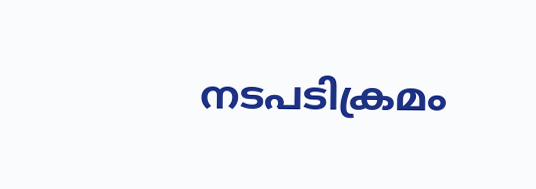നടപടിക്രമം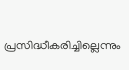പ്രസിദ്ധീകരിച്ചില്ലെന്നും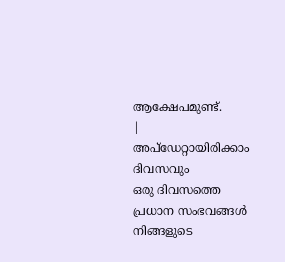ആക്ഷേപമുണ്ട്.
|
അപ്ഡേറ്റായിരിക്കാം ദിവസവും
ഒരു ദിവസത്തെ പ്രധാന സംഭവങ്ങൾ നിങ്ങളുടെ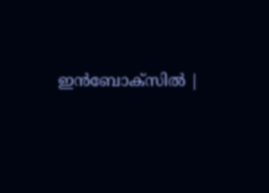ഇൻബോക്സിൽ |